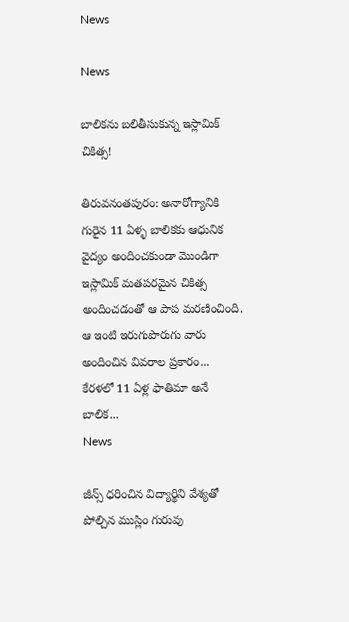News

News

బాలిక‌ను బలితీసుకున్న ఇస్లామిక్‌ చికిత్స!

తిరువనంతపురం: అనారోగ్యానికి గురైన 11 ఏళ్ళ బాలిక‌కు ఆధునిక వైద్యం అందించకుండా మొండిగా ఇస్లామిక్‌ మతపరమైన చికిత్స అందించడంతో ఆ పాప మరణించింది. ఆ ఇంటి ఇరుగుపొరుగు వారు అందించిన వివరాల ప్రకారం... కేరళలో 11 ఏళ్ల ఫాతిమా అనే బాలిక...
News

జీన్స్‌ ధరించిన విద్యార్థిని వేశ్యతో పోల్చిన ముస్లిం గురువు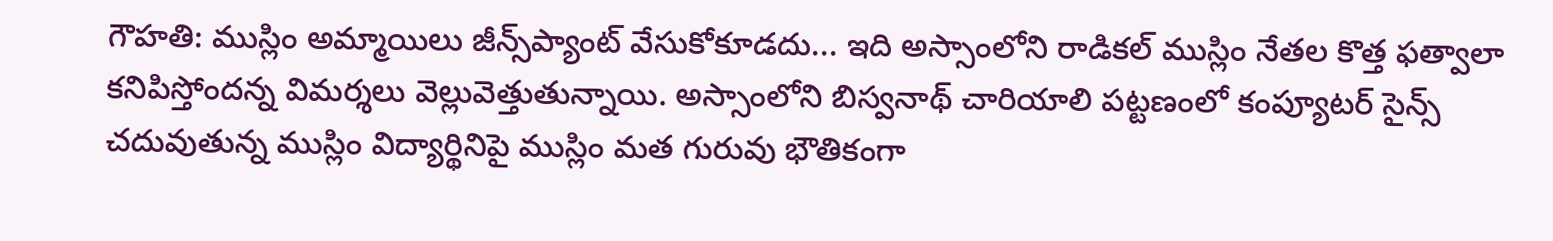గౌహతి: ముస్లిం అమ్మాయిలు జీన్స్‌ప్యాంట్‌ వేసుకోకూడదు... ఇది అస్సాంలోని రాడికల్‌ ముస్లిం నేతల కొత్త ఫత్వాలా కనిపిస్తోందన్న విమర్శలు వెల్లువెత్తుతున్నాయి. అస్సాంలోని బిస్వనాథ్‌ చారియాలి పట్టణంలో కంప్యూటర్‌ సైన్స్‌ చదువుతున్న ముస్లిం విద్యార్థినిపై ముస్లిం మత గురువు భౌతికంగా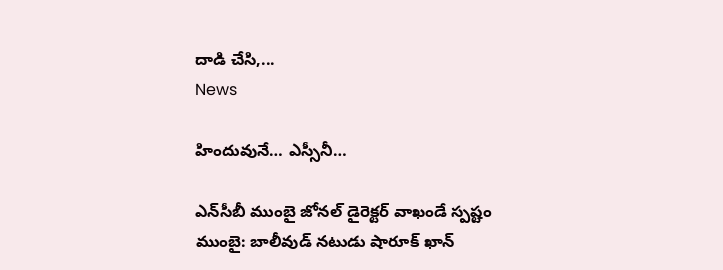దాడి చేసి,...
News

హిందువునే… ఎస్సీనీ…

ఎన్‌సీబీ ముంబై జోనల్‌ డైరెక్టర్‌ వాఖండే స్పష్టం ముంబై: బాలీవుడ్‌ నటుడు షారూక్‌ ఖాన్‌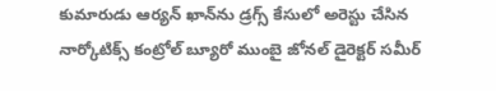కుమారుడు ఆర్యన్‌ ఖాన్‌ను డ్రగ్స్‌ కేసులో అరెస్టు చేసిన నార్కోటిక్స్‌ కంట్రోల్‌ బ్యూరో ముంబై జోనల్‌ డైరెక్టర్‌ సమీర్‌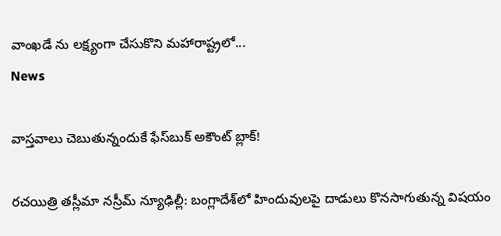వాంఖడే ను లక్ష్యంగా చేసుకొని మహారాష్ట్రలో...
News

వాస్తవాలు చెబుతున్నందుకే ఫేస్‌బుక్‌ అకౌంట్‌ బ్లాక్‌!

రచయిత్రి తస్లీమా నస్రీమ్‌ న్యూఢిల్లీ: బంగ్లాదేశ్‌లో హిందువులపై దాడులు కొనసాగుతున్న విషయం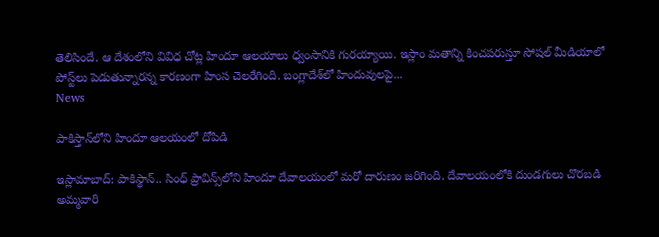తెలిసిందే. ఆ దేశంలోని వివిధ చోట్ల హిందూ ఆలయాలు ధ్వంసానికి గురయ్యాయి. ఇస్లాం మతాన్ని కించపరుస్తూ సోషల్‌ మీడియాలో పోస్ట్‌లు పెడుతున్నారన్న కారణంగా హింస చెలరేగింది. బంగ్లాదేశ్‌లో హిందువులపై...
News

పాకిస్తాన్‌లోని హిందూ ఆలయంలో దోపిడి

ఇస్లామాబాద్‌: పాకిస్థాన్‌.. సింధ్ ప్రావిన్స్‌లోని హిందూ దేవాలయంలో మరో దారుణం జరిగింది. దేవాలయంలోకి దుండగులు చొరబడి అమ్మవారి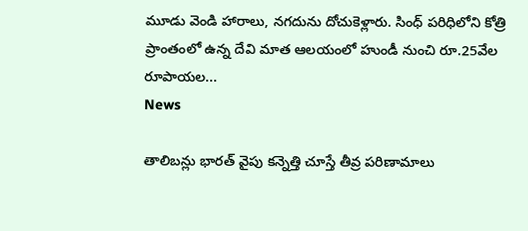మూడు వెండి హారాలు, నగదును దోచుకెళ్లారు. సింధ్‌ పరిధిలోని కోత్రి ప్రాంతంలో ఉన్న దేవి మాత ఆలయంలో హుండీ నుంచి రూ.25వేల రూపాయల...
News

తాలిబన్లు భారత్ వైపు కన్నెత్తి చూస్తే తీవ్ర పరిణామాలు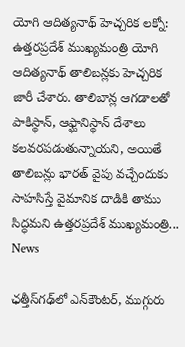యోగి ఆదిత్యనాథ్ హెచ్చరిక ల‌క్నో: ఉత్తరప్రదేశ్ ముఖ్యమంత్రి యోగి ఆదిత్యనాథ్ తాలిబన్లకు హెచ్చరిక జారీ చేశారు. తాలిబాన్ల ఆగడాలతో పాకిస్థాన్‌, ఆఫ్ఘానిస్థాన్‌ దేశాలు కలవరపడుతున్నాయని, అయితే తాలిబన్లు భారత్‌ వైపు వచ్చేందుకు సాహసిస్తే వైమానిక దాడికి తాము సిద్ధమని ఉత్తరప్రదేశ్‌ ముఖ్యమంత్రి...
News

ఛ‌త్తీస్‌గ‌ఢ్‌లో ఎన్‌కౌంట‌ర్‌, ముగ్గురు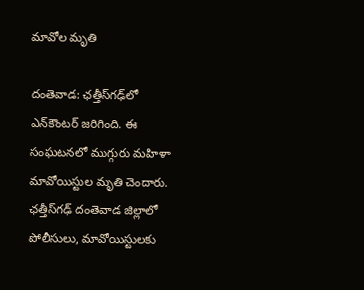మావోల మృతి

దంతెవాడ‌: ఛ‌త్తీస్‌గ‌ఢ్‌లో ఎన్‌కౌంట‌ర్ జ‌రిగింది. ఈ సంఘ‌ట‌న‌లో ముగ్గురు మ‌హిళా మావోయిస్టుల మృతి చెందారు. ఛత్తీస్‌గఢ్‌ దంతెవాడ జిల్లాలో పోలీసులు, మావోయిస్టులకు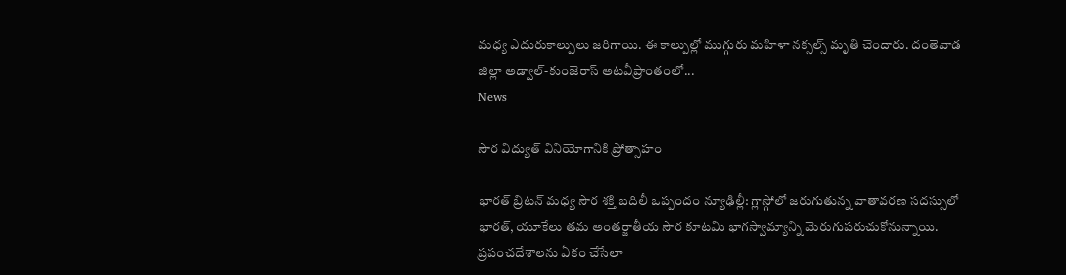మధ్య ఎదురుకాల్పులు జరిగాయి. ఈ కాల్పుల్లో ముగ్గురు మహిళా నక్సల్స్‌ మృతి చెందారు. దంతెవాడ జిల్లా అడ్వాల్‌-కుంజెరాస్‌ అటవీప్రాంతంలో...
News

సౌర విద్యుత్ వినియోగానికి ప్రోత్సాహం

భారత్ బ్రిటన్ మధ్య సౌర శక్తి బదిలీ ఒప్పందం న్యూఢిల్లీ: గ్లాస్గోలో జరుగుతున్న వాతావరణ సదస్సులో భారత్, యూకేలు తమ అంతర్జాతీయ సౌర కూటమి భాగస్వామ్యాన్ని మెరుగుపరుచుకోనున్నాయి. ప్రపంచదేశాలను ఏకం చేసేలా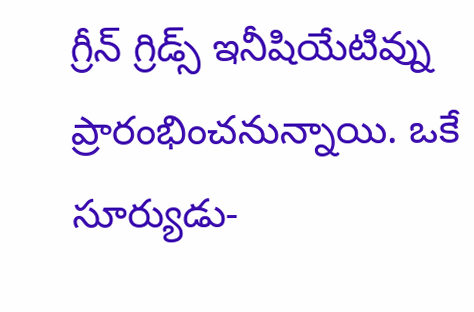గ్రీన్ గ్రిడ్స్ ఇనీషియేటివ్ను ప్రారంభించనున్నాయి. ఒకే సూర్యుడు-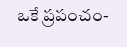ఒకే ప్రపంచం-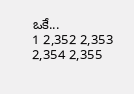ఒకే...
1 2,352 2,353 2,354 2,355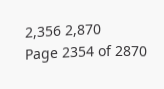2,356 2,870
Page 2354 of 2870